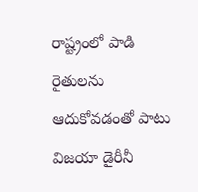రాష్ట్రంలో పాడి రైతులను ఆదుకోవడంతో పాటు విజయా డైరీనీ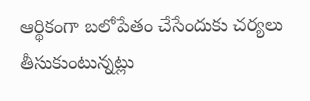ఆర్థికంగా బలోపేతం చేసేందుకు చర్యలు తీసుకుంటున్నట్లు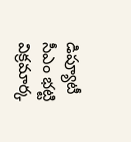డిప్యూటీ సీఎం భట్టి విక్రమార్క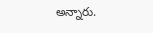అన్నారు.